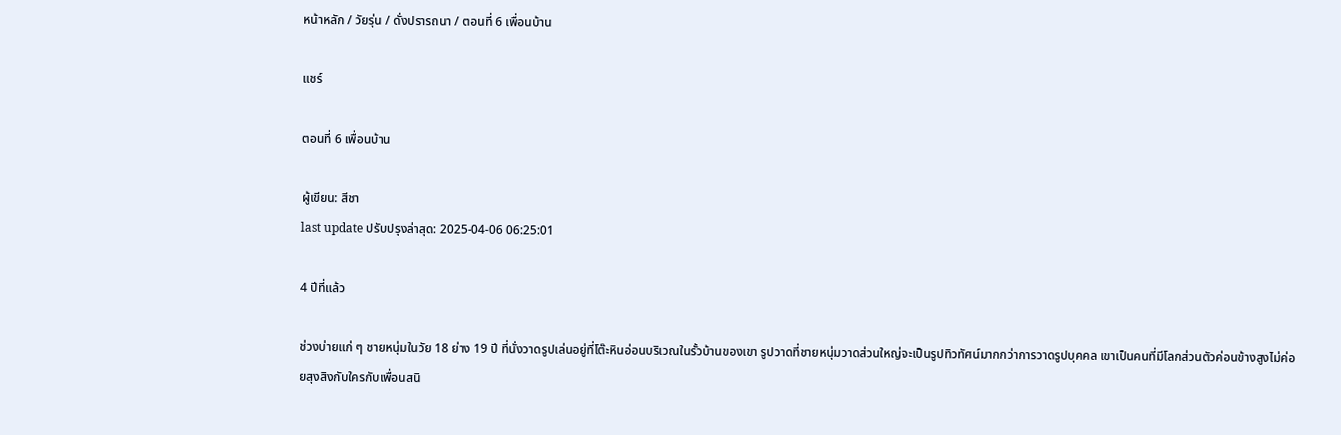หน้าหลัก / วัยรุ่น / ดั่งปรารถนา / ตอนที่ 6 เพื่อนบ้าน

แชร์

ตอนที่ 6 เพื่อนบ้าน

ผู้เขียน: สีชา
last update ปรับปรุงล่าสุด: 2025-04-06 06:25:01

4 ปีที่แล้ว

ช่วงบ่ายแก่ ๆ ชายหนุ่มในวัย 18 ย่าง 19 ปี ที่นั่งวาดรูปเล่นอยู่ที่โต๊ะหินอ่อนบริเวณในรั้วบ้านของเขา รูปวาดที่ชายหนุ่มวาดส่วนใหญ่จะเป็นรูปทิวทัศน์มากกว่าการวาดรูปบุคคล เขาเป็นคนที่มีโลกส่วนตัวค่อนข้างสูงไม่ค่อยสุงสิงกับใครกับเพื่อนสนิ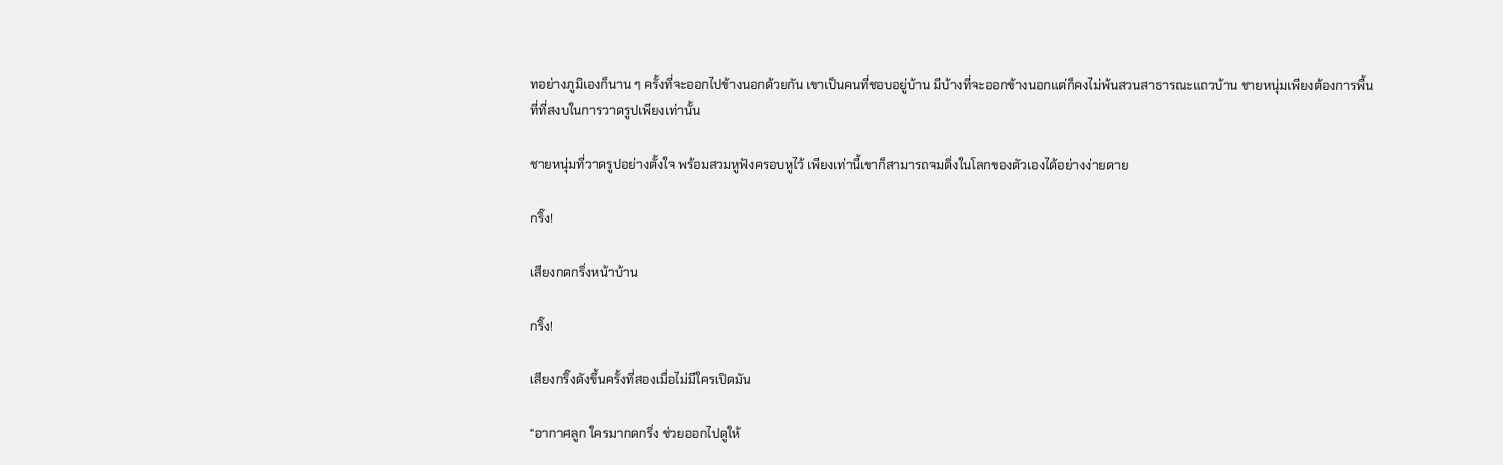ทอย่างภูมิเองก็นาน ๆ ครั้งที่จะออกไปข้างนอกด้วยกัน เขาเป็นคนที่ชอบอยู่บ้าน มีบ้างที่จะออกข้างนอกแต่ก็คงไม่พ้นสวนสาธารณะแถวบ้าน ชายหนุ่มเพียงต้องการพื้นที่ที่สงบในการวาดรูปเพียงเท่านั้น

ชายหนุ่มที่วาดรูปอย่างตั้งใจ พร้อมสวมหูฟังครอบหูไว้ เพียงเท่านี้เขาก็สามารถจมดิ่งในโลกของตัวเองได้อย่างง่ายดาย

กริ๊ง!

เสียงกดกริ่งหน้าบ้าน

กริ๊ง!

เสียงกริ๊งดังขึ้นครั้งที่สองเมื่อไม่มีใครเปิดมัน

“อากาศลูก ใครมากดกริ่ง ช่วยออกไปดูให้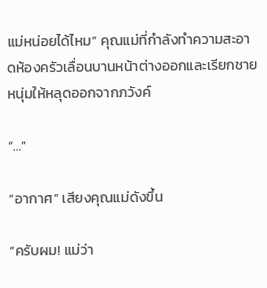แม่หน่อยได้ไหม” คุณแม่ที่กำลังทำความสะอาดห้องครัวเลื่อนบานหน้าต่างออกและเรียกชายหนุ่มให้หลุดออกจากภวังค์

“…”

“อากาศ” เสียงคุณแม่ดังขึ้น

“ครับผม! แม่ว่า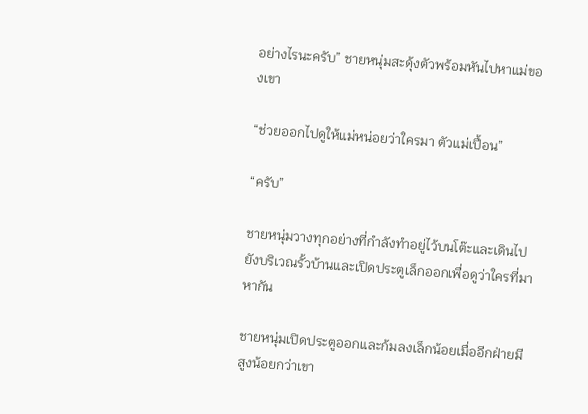อย่างไรนะครับ” ชายหนุ่มสะดุ้งตัวพร้อมหันไปหาแม่ของเขา

“ช่วยออกไปดูให้แม่หน่อยว่าใครมา ตัวแม่เปื้อน”

“ครับ”

ชายหนุ่มวางทุกอย่างที่กำลังทำอยู่ไว้บนโต๊ะและเดินไปยังบริเวณรั้วบ้านและเปิดประตูเล็กออกเพื่อดูว่าใครที่มาหากัน

ชายหนุ่มเปิดประตูออกและก้มลงเล็กน้อยเมื่ออีกฝ่ายมีสูงน้อยกว่าเขา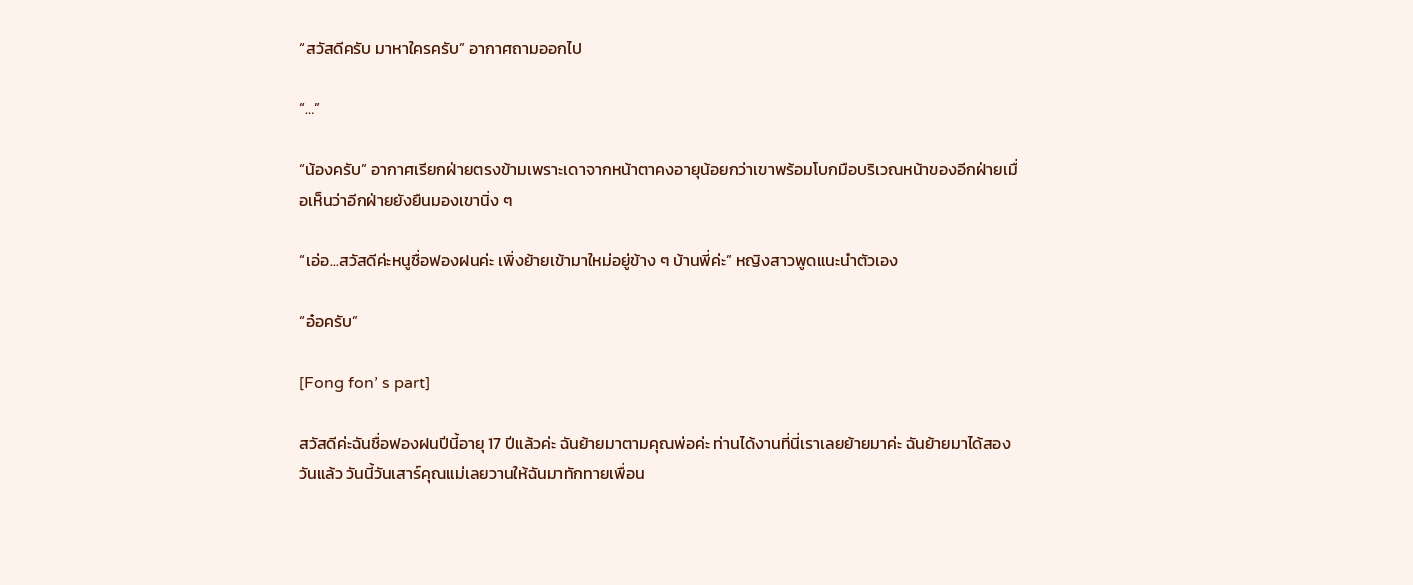“สวัสดีครับ มาหาใครครับ” อากาศถามออกไป

“…”

“น้องครับ” อากาศเรียกฝ่ายตรงข้ามเพราะเดาจากหน้าตาคงอายุน้อยกว่าเขาพร้อมโบกมือบริเวณหน้าของอีกฝ่ายเมื่อเห็นว่าอีกฝ่ายยังยืนมองเขานิ่ง ๆ

“เอ่อ...สวัสดีค่ะหนูชื่อฟองฝนค่ะ เพิ่งย้ายเข้ามาใหม่อยู่ข้าง ๆ บ้านพี่ค่ะ” หญิงสาวพูดแนะนำตัวเอง

“อ๋อครับ”

[Fong fon’ s part]

สวัสดีค่ะฉันชื่อฟองฝนปีนี้อายุ 17 ปีแล้วค่ะ ฉันย้ายมาตามคุณพ่อค่ะ ท่านได้งานที่นี่เราเลยย้ายมาค่ะ ฉันย้ายมาได้สองวันแล้ว วันนี้วันเสาร์คุณแม่เลยวานให้ฉันมาทักทายเพื่อน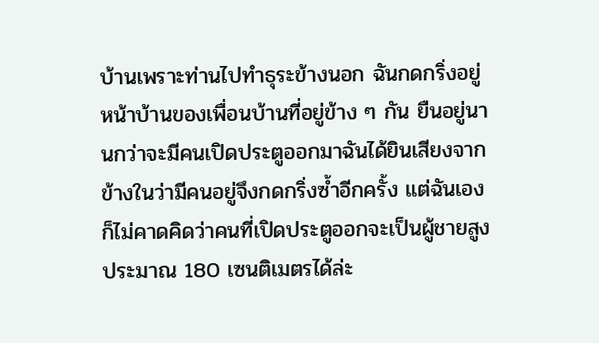บ้านเพราะท่านไปทำธุระข้างนอก ฉันกดกริ่งอยู่หน้าบ้านของเพื่อนบ้านที่อยู่ข้าง ๆ กัน ยืนอยู่นานกว่าจะมีคนเปิดประตูออกมาฉันได้ยินเสียงจากข้างในว่ามีคนอยู่จึงกดกริ่งซ้ำอีกครั้ง แต่ฉันเองก็ไม่คาดคิดว่าคนที่เปิดประตูออกจะเป็นผู้ชายสูงประมาณ 180 เซนติเมตรได้ล่ะ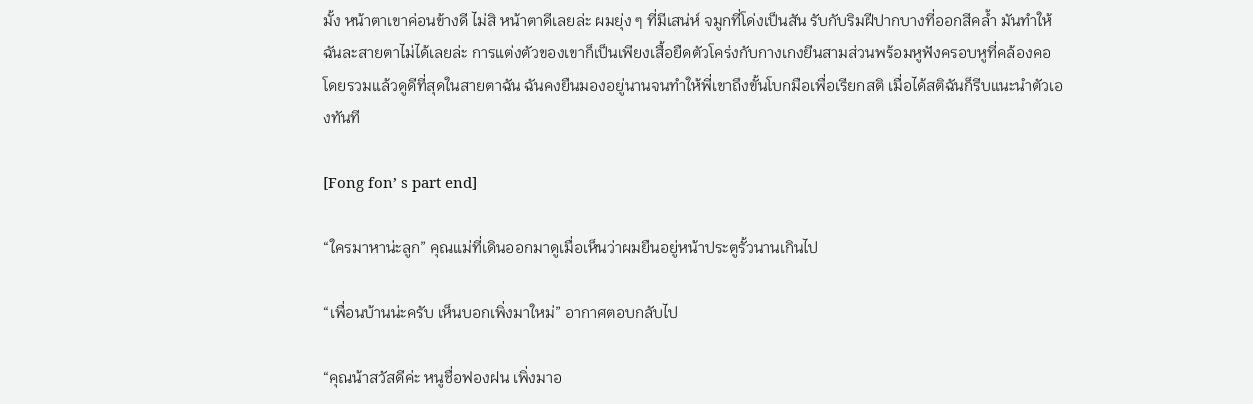มั้ง หน้าตาเขาค่อนข้างดี ไม่สิ หน้าตาดีเลยล่ะ ผมยุ่ง ๆ ที่มีเสน่ห์ จมูกที่โด่งเป็นสัน รับกับริมฝีปากบางที่ออกสีคล้ำ มันทำให้ฉันละสายตาไม่ได้เลยล่ะ การแต่งตัวของเขาก็เป็นเพียงเสื้อยืดตัวโคร่งกับกางเกงยีนสามส่วนพร้อมหูฟังครอบหูที่คล้องคอ โดยรวมแล้วดูดีที่สุดในสายตาฉัน ฉันคงยืนมองอยู่นานจนทำให้พี่เขาถึงขั้นโบกมือเพื่อเรียกสติ เมื่อได้สติฉันก็รีบแนะนำตัวเองทันที

[Fong fon’ s part end]

“ใครมาหาน่ะลูก” คุณแม่ที่เดินออกมาดูเมื่อเห็นว่าผมยืนอยู่หน้าประตูรั้วนานเกินไป

“เพื่อนบ้านน่ะครับ เห็นบอกเพิ่งมาใหม่” อากาศตอบกลับไป

“คุณน้าสวัสดีค่ะ หนูชื่อฟองฝน เพิ่งมาอ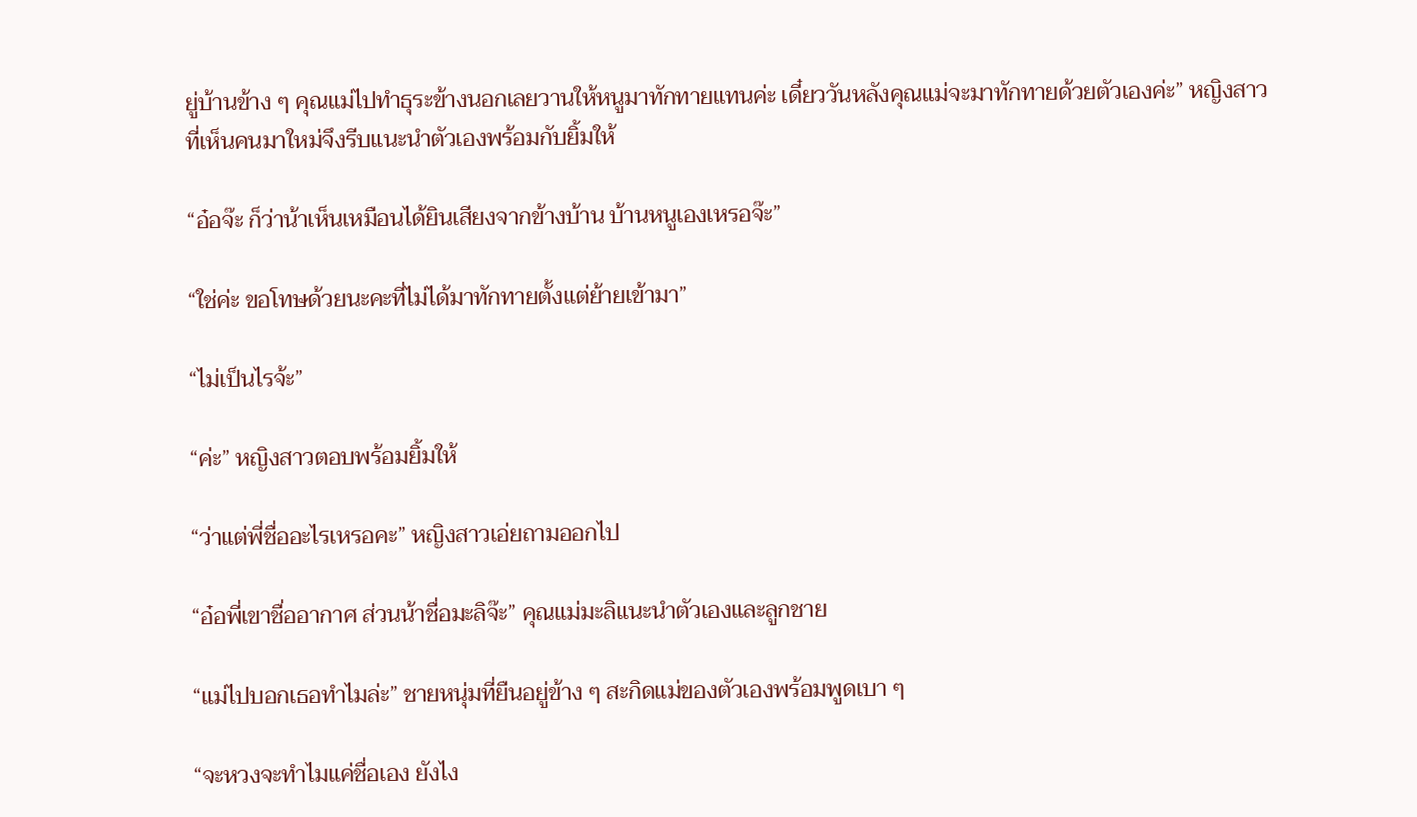ยู่บ้านข้าง ๆ คุณแม่ไปทำธุระข้างนอกเลยวานให้หนูมาทักทายแทนค่ะ เดี๋ยววันหลังคุณแม่จะมาทักทายด้วยตัวเองค่ะ” หญิงสาวที่เห็นคนมาใหม่จึงรีบแนะนำตัวเองพร้อมกับยิ้มให้

“อ๋อจ๊ะ ก็ว่าน้าเห็นเหมือนได้ยินเสียงจากข้างบ้าน บ้านหนูเองเหรอจ๊ะ”

“ใช่ค่ะ ขอโทษด้วยนะคะที่ไม่ได้มาทักทายตั้งแต่ย้ายเข้ามา”

“ไม่เป็นไรจ้ะ”

“ค่ะ” หญิงสาวตอบพร้อมยิ้มให้

“ว่าแต่พี่ชื่ออะไรเหรอคะ” หญิงสาวเอ่ยถามออกไป

“อ๋อพี่เขาชื่ออากาศ ส่วนน้าชื่อมะลิจ๊ะ” คุณแม่มะลิแนะนำตัวเองและลูกชาย

“แม่ไปบอกเธอทำไมล่ะ” ชายหนุ่มที่ยืนอยู่ข้าง ๆ สะกิดแม่ของตัวเองพร้อมพูดเบา ๆ

“จะหวงจะทำไมแค่ชื่อเอง ยังไง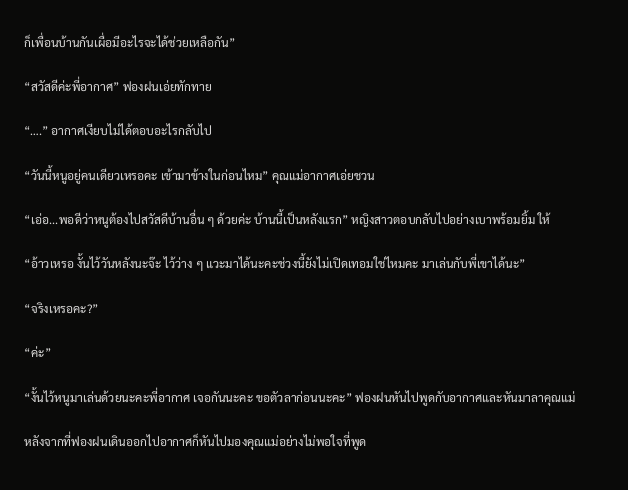ก็เพื่อนบ้านกันเผื่อมีอะไรจะได้ช่วยเหลือกัน”

“สวัสดีค่ะพี่อากาศ” ฟองฝนเอ่ยทักทาย

“….” อากาศเงียบไม่ได้ตอบอะไรกลับไป

“วันนี้หนูอยู่คนเดียวเหรอคะ เข้ามาข้างในก่อนไหม” คุณแม่อากาศเอ่ยชวน

“เอ่อ...พอดีว่าหนูต้องไปสวัสดีบ้านอื่น ๆ ด้วยค่ะ บ้านนี้เป็นหลังแรก” หญิงสาวตอบกลับไปอย่างเบาพร้อมยิ้ม ให้

“อ้าวเหรอ งั้นไว้วันหลังนะจ๊ะ ไว้ว่าง ๆ แวะมาได้นะคะช่วงนี้ยังไม่เปิดเทอมใช่ไหมคะ มาเล่นกับพี่เขาได้นะ”

“จริงเหรอคะ?”

“ค่ะ”

“งั้นไว้หนูมาเล่นด้วยนะคะพี่อากาศ เจอกันนะคะ ขอตัวลาก่อนนะคะ” ฟองฝนหันไปพูดกับอากาศและหันมาลาคุณแม่

หลังจากที่ฟองฝนเดินออกไปอากาศก็หันไปมองคุณแม่อย่างไม่พอใจที่พูด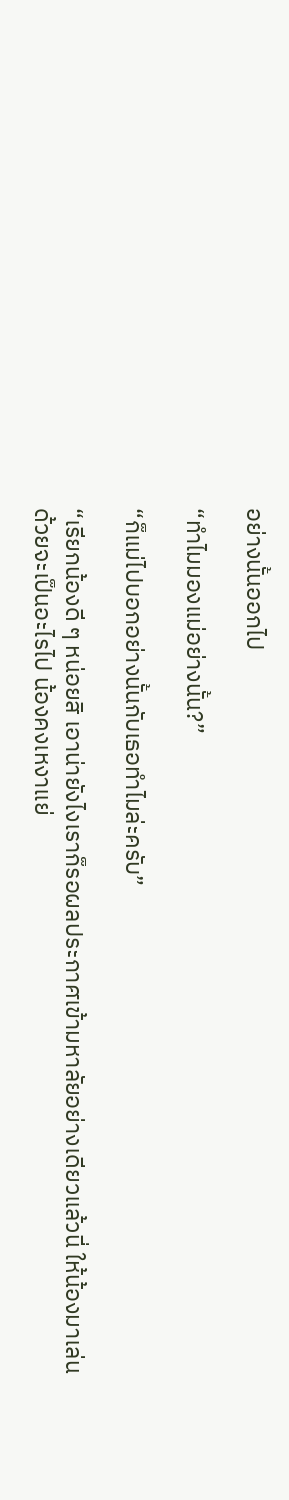อย่างนั้นออกไป

“ทำไมมองแม่อย่างนั้น?”

“ก็แม่ไปบอกอย่างนั้นกับเธอทำไมล่ะครับ”

“เรียกน้องดี ๆ หน่อยสิ เอาน่ายังไงเราก็รอผลประกาศเข้ามหาลัยอย่างเดียวแล้วนี่ ให้น้องมาเล่นด้วยจะเป็นอะไรไป น้องคงเหงาแย่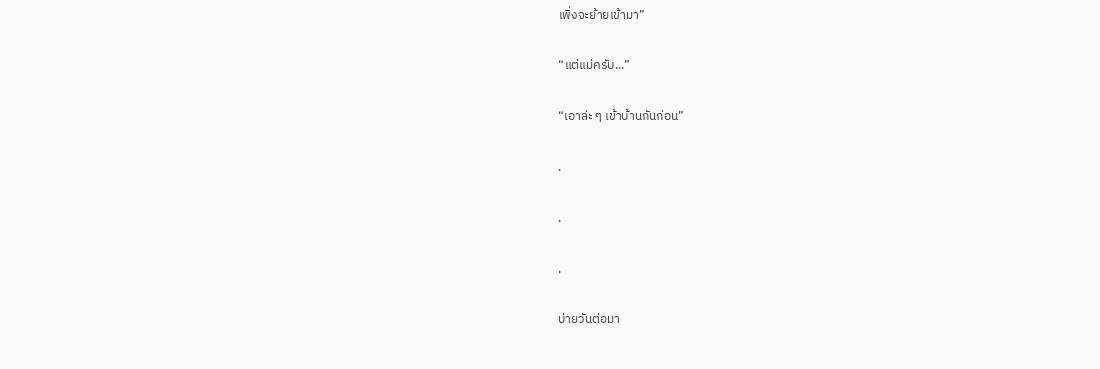เพิ่งจะย้ายเข้ามา”

“แต่แม่ครับ...”

“เอาล่ะ ๆ เข้าบ้านกันก่อน”

.

.

.

บ่ายวันต่อมา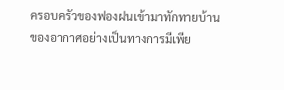ครอบครัวของฟองฝนเข้ามาทักทายบ้านของอากาศอย่างเป็นทางการมีเพีย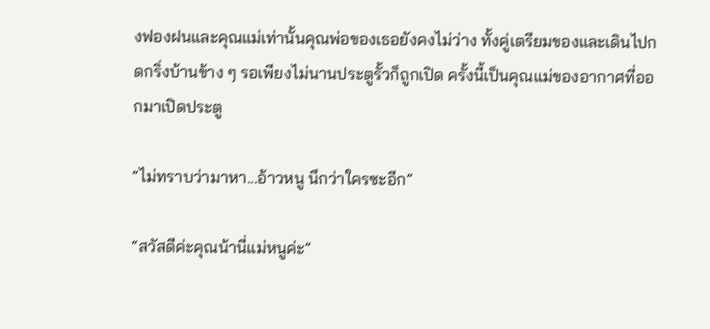งฟองฝนและคุณแม่เท่านั้นคุณพ่อของเธอยังคงไม่ว่าง ทั้งคู่เตรียมของและเดินไปกดกริ่งบ้านข้าง ๆ รอเพียงไม่นานประตูรั้วก็ถูกเปิด ครั้งนี้เป็นคุณแม่ของอากาศที่ออกมาเปิดประตู

“ไม่ทราบว่ามาหา...อ้าวหนู นึกว่าใครซะอีก”

“สวัสดีค่ะคุณน้านี่แม่หนูค่ะ”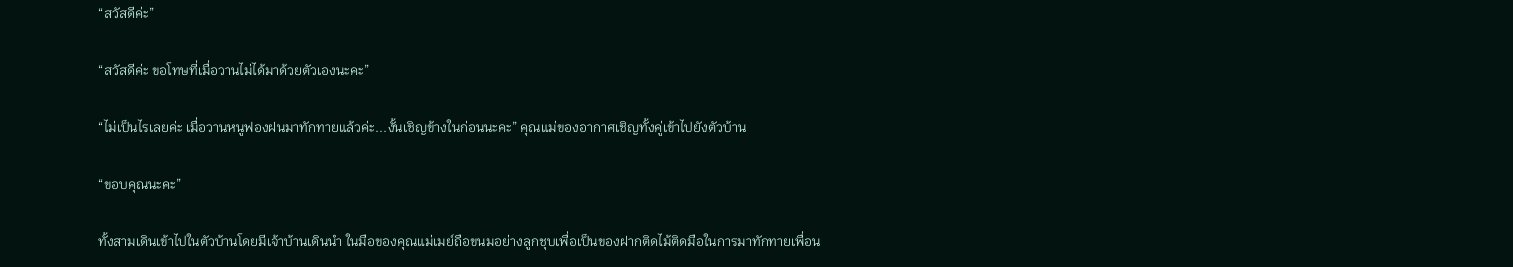“สวัสดีค่ะ”

“สวัสดีค่ะ ขอโทษที่เมื่อวานไม่ได้มาด้วยตัวเองนะคะ”

“ไม่เป็นไรเลยค่ะ เมื่อวานหนูฟองฝนมาทักทายแล้วค่ะ...งั้นเชิญข้างในก่อนนะคะ” คุณแม่ของอากาศเชิญทั้งคู่เข้าไปยังตัวบ้าน

“ขอบคุณนะคะ”

ทั้งสามเดินเข้าไปในตัวบ้านโดยมีเจ้าบ้านเดินนำ ในมือของคุณแม่เมย์ถือขนมอย่างลูกชุบเพื่อเป็นของฝากติดไม้ติดมือในการมาทักทายเพื่อน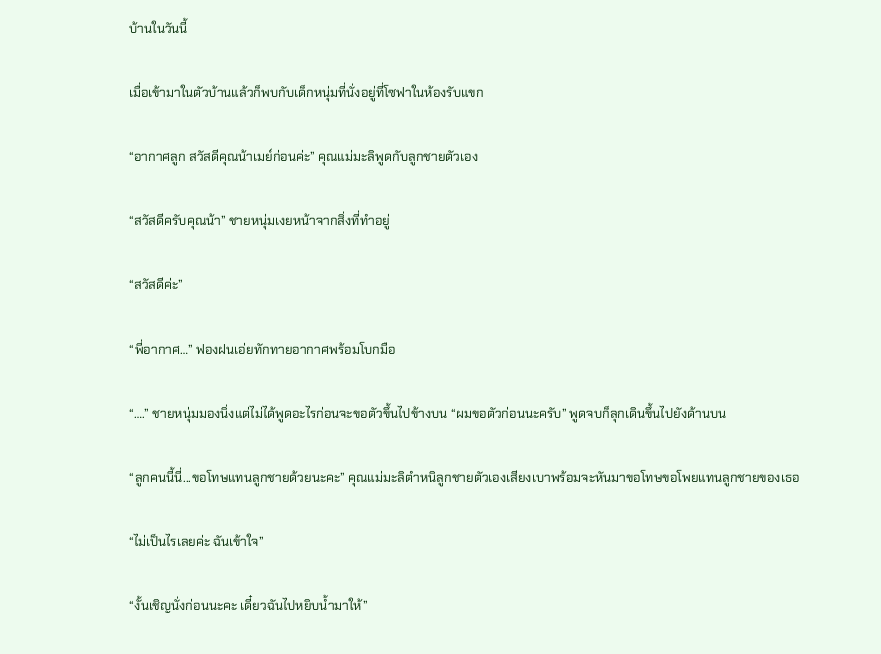บ้านในวันนี้

เมื่อเข้ามาในตัวบ้านแล้วก็พบกับเด็กหนุ่มที่นั่งอยู่ที่โซฟาในห้องรับแขก

“อากาศลูก สวัสดีคุณน้าเมย์ก่อนค่ะ” คุณแม่มะลิพูดกับลูกชายตัวเอง

“สวัสดีครับคุณน้า” ชายหนุ่มเงยหน้าจากสิ่งที่ทำอยู่

“สวัสดีค่ะ”

“พี่อากาศ…” ฟองฝนเอ่ยทักทายอากาศพร้อมโบกมือ

“….” ชายหนุ่มมองนิ่งแต่ไม่ได้พูดอะไรก่อนจะขอตัวขึ้นไปข้างบน “ผมขอตัวก่อนนะครับ” พูดจบก็ลุกเดินขึ้นไปยังด้านบน

“ลูกคนนี้นี่...ขอโทษแทนลูกชายด้วยนะคะ” คุณแม่มะลิตำหนิลูกชายตัวเองเสียงเบาพร้อมจะหันมาขอโทษขอโพยแทนลูกชายของเธอ

“ไม่เป็นไรเลยค่ะ ฉันเข้าใจ”

“งั้นเชิญนั่งก่อนนะคะ เดี๋ยวฉันไปหยิบน้ำมาให้”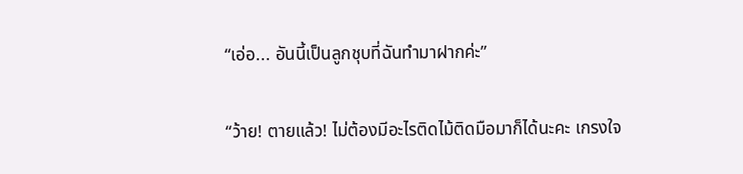“เอ่อ... อันนี้เป็นลูกชุบที่ฉันทำมาฝากค่ะ”

“ว้าย! ตายแล้ว! ไม่ต้องมีอะไรติดไม้ติดมือมาก็ได้นะคะ เกรงใจ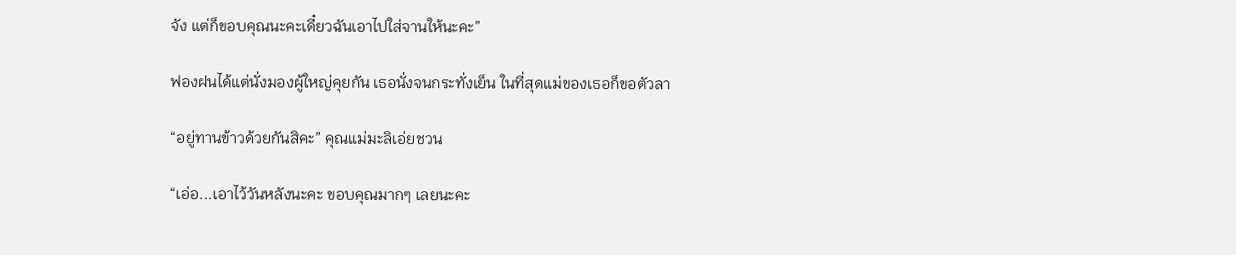จัง แต่ก็ขอบคุณนะคะเดี๋ยวฉันเอาไปใส่จานให้นะคะ”

ฟองฝนได้แต่นั่งมองผู้ใหญ่คุยกัน เธอนั่งจนกระทั่งเย็น ในที่สุดแม่ของเธอก็ขอตัวลา

“อยู่ทานข้าวด้วยกันสิคะ” คุณแม่มะลิเอ่ยชวน

“เอ่อ...เอาไว้วันหลังนะคะ ขอบคุณมากๆ เลยนะคะ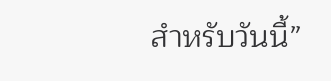สำหรับวันนี้”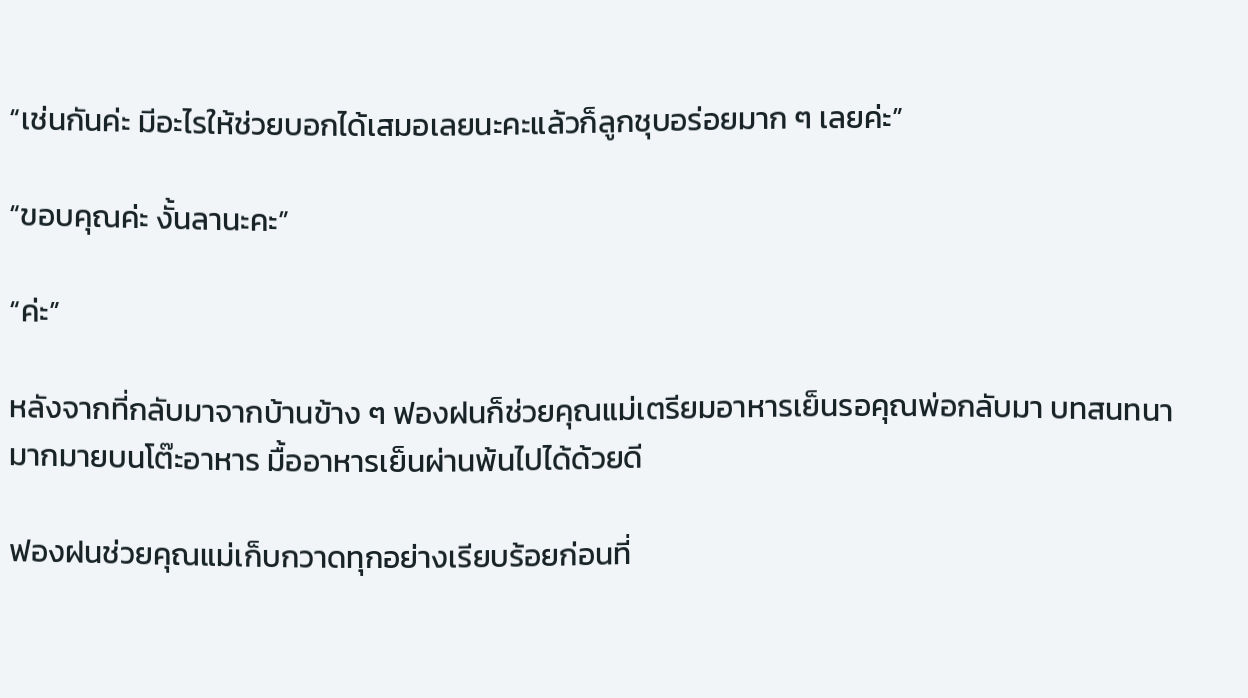“เช่นกันค่ะ มีอะไรให้ช่วยบอกได้เสมอเลยนะคะแล้วก็ลูกชุบอร่อยมาก ๆ เลยค่ะ”

“ขอบคุณค่ะ งั้นลานะคะ”

“ค่ะ”

หลังจากที่กลับมาจากบ้านข้าง ๆ ฟองฝนก็ช่วยคุณแม่เตรียมอาหารเย็นรอคุณพ่อกลับมา บทสนทนามากมายบนโต๊ะอาหาร มื้ออาหารเย็นผ่านพ้นไปได้ด้วยดี

ฟองฝนช่วยคุณแม่เก็บกวาดทุกอย่างเรียบร้อยก่อนที่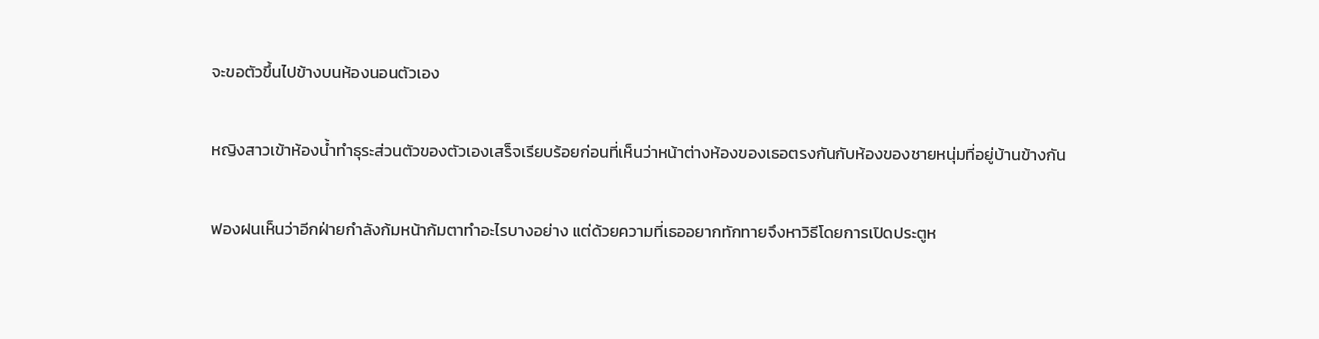จะขอตัวขึ้นไปข้างบนห้องนอนตัวเอง

หญิงสาวเข้าห้องน้ำทำธุระส่วนตัวของตัวเองเสร็จเรียบร้อยก่อนที่เห็นว่าหน้าต่างห้องของเธอตรงกันกับห้องของชายหนุ่มที่อยู่บ้านข้างกัน

ฟองฝนเห็นว่าอีกฝ่ายกำลังก้มหน้าก้มตาทำอะไรบางอย่าง แต่ด้วยความที่เธออยากทักทายจึงหาวิธีโดยการเปิดประตูห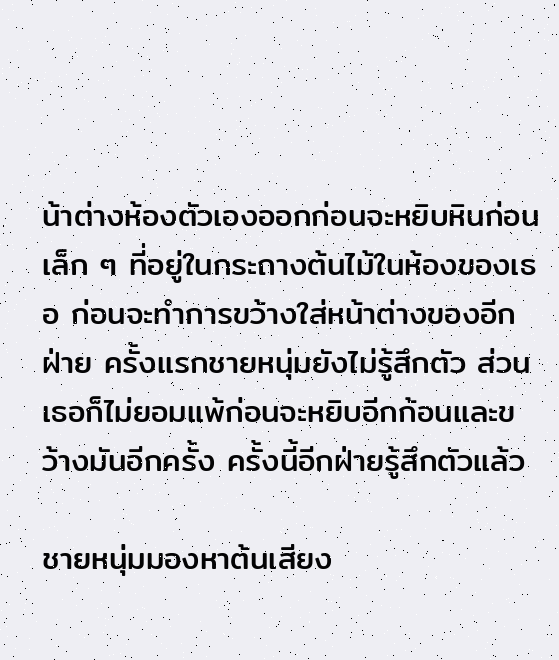น้าต่างห้องตัวเองออกก่อนจะหยิบหินก่อนเล็ก ๆ ที่อยู่ในกระถางต้นไม้ในห้องของเธอ ก่อนจะทำการขว้างใส่หน้าต่างของอีกฝ่าย ครั้งแรกชายหนุ่มยังไม่รู้สึกตัว ส่วนเธอก็ไม่ยอมแพ้ก่อนจะหยิบอีกก้อนและขว้างมันอีกครั้ง ครั้งนี้อีกฝ่ายรู้สึกตัวแล้ว

ชายหนุ่มมองหาต้นเสียง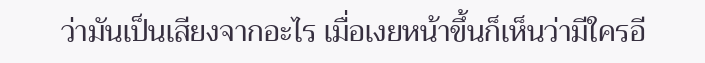ว่ามันเป็นเสียงจากอะไร เมื่อเงยหน้าขึ้นก็เห็นว่ามีใครอี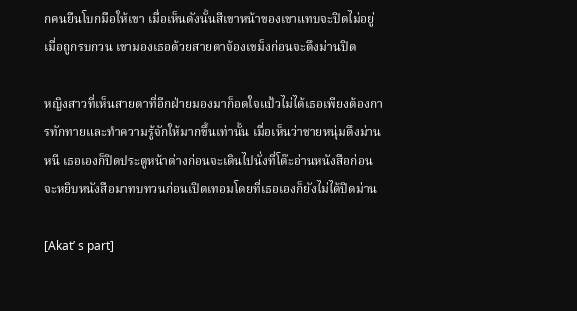กคนยืนโบกมือให้เขา เมื่อเห็นดังนั้นสีเขาหน้าของเขาแทบจะปิดไม่อยู่เมื่อถูกรบกวน เขามองเธอด้วยสายตาจ้องเขม็งก่อนจะดึงม่านปิด

หญิงสาวที่เห็นสายตาที่อีกฝ่ายมองมาก็อดใจแป้วไม่ได้เธอเพียงต้องการทักทายและทำความรู้จักให้มากขึ้นเท่านั้น เมื่อเห็นว่าชายหนุ่มดึงม่านหนี เธอเองก็ปิดประตูหน้าต่างก่อนจะเดินไปนั่งที่โต๊ะอ่านหนังสือก่อนจะหยิบหนังสือมาทบทวนก่อนเปิดเทอมโดยที่เธอเองก็ยังไม่ได้ปิดม่าน

[Akat’ s part]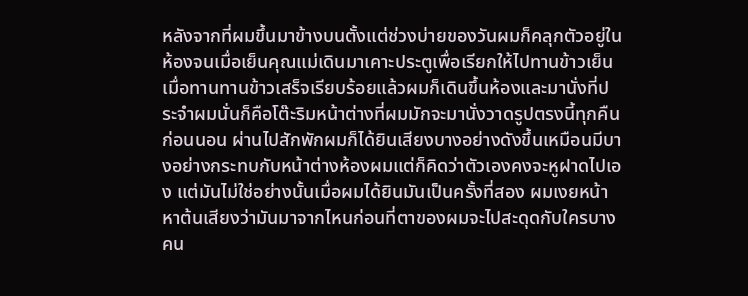หลังจากที่ผมขึ้นมาข้างบนตั้งแต่ช่วงบ่ายของวันผมก็คลุกตัวอยู่ในห้องจนเมื่อเย็นคุณแม่เดินมาเคาะประตูเพื่อเรียกให้ไปทานข้าวเย็น เมื่อทานทานข้าวเสร็จเรียบร้อยแล้วผมก็เดินขึ้นห้องและมานั่งที่ประจำผมนั่นก็คือโต๊ะริมหน้าต่างที่ผมมักจะมานั่งวาดรูปตรงนี้ทุกคืนก่อนนอน ผ่านไปสักพักผมก็ได้ยินเสียงบางอย่างดังขึ้นเหมือนมีบางอย่างกระทบกับหน้าต่างห้องผมแต่ก็คิดว่าตัวเองคงจะหูฝาดไปเอง แต่มันไม่ใช่อย่างนั้นเมื่อผมได้ยินมันเป็นครั้งที่สอง ผมเงยหน้าหาต้นเสียงว่ามันมาจากไหนก่อนที่ตาของผมจะไปสะดุดกับใครบางคน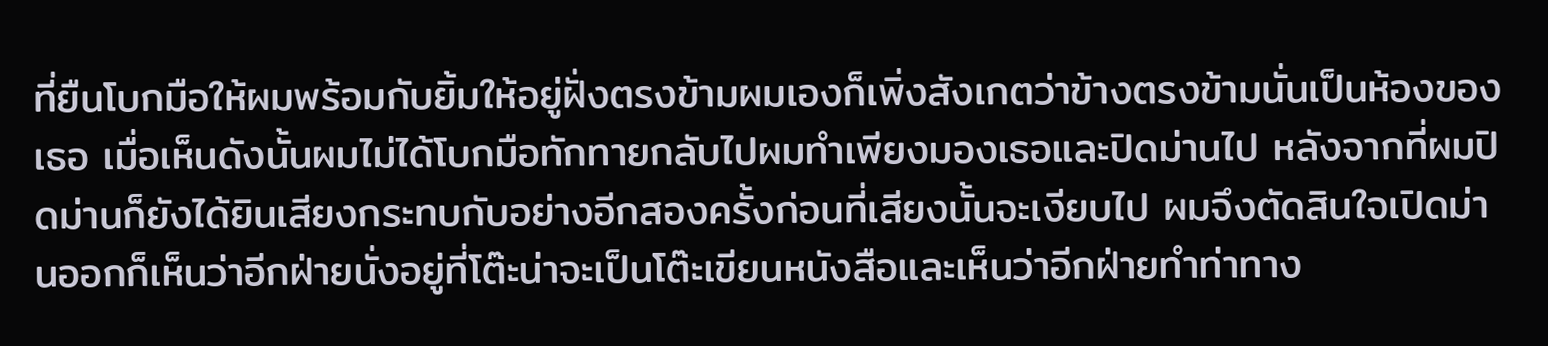ที่ยืนโบกมือให้ผมพร้อมกับยิ้มให้อยู่ฝั่งตรงข้ามผมเองก็เพิ่งสังเกตว่าข้างตรงข้ามนั่นเป็นห้องของเธอ เมื่อเห็นดังนั้นผมไม่ได้โบกมือทักทายกลับไปผมทำเพียงมองเธอและปิดม่านไป หลังจากที่ผมปิดม่านก็ยังได้ยินเสียงกระทบกับอย่างอีกสองครั้งก่อนที่เสียงนั้นจะเงียบไป ผมจึงตัดสินใจเปิดม่านออกก็เห็นว่าอีกฝ่ายนั่งอยู่ที่โต๊ะน่าจะเป็นโต๊ะเขียนหนังสือและเห็นว่าอีกฝ่ายทำท่าทาง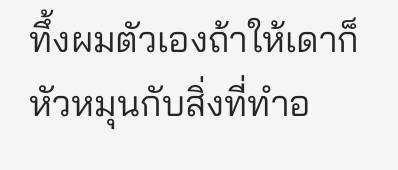ทึ้งผมตัวเองถ้าให้เดาก็หัวหมุนกับสิ่งที่ทำอ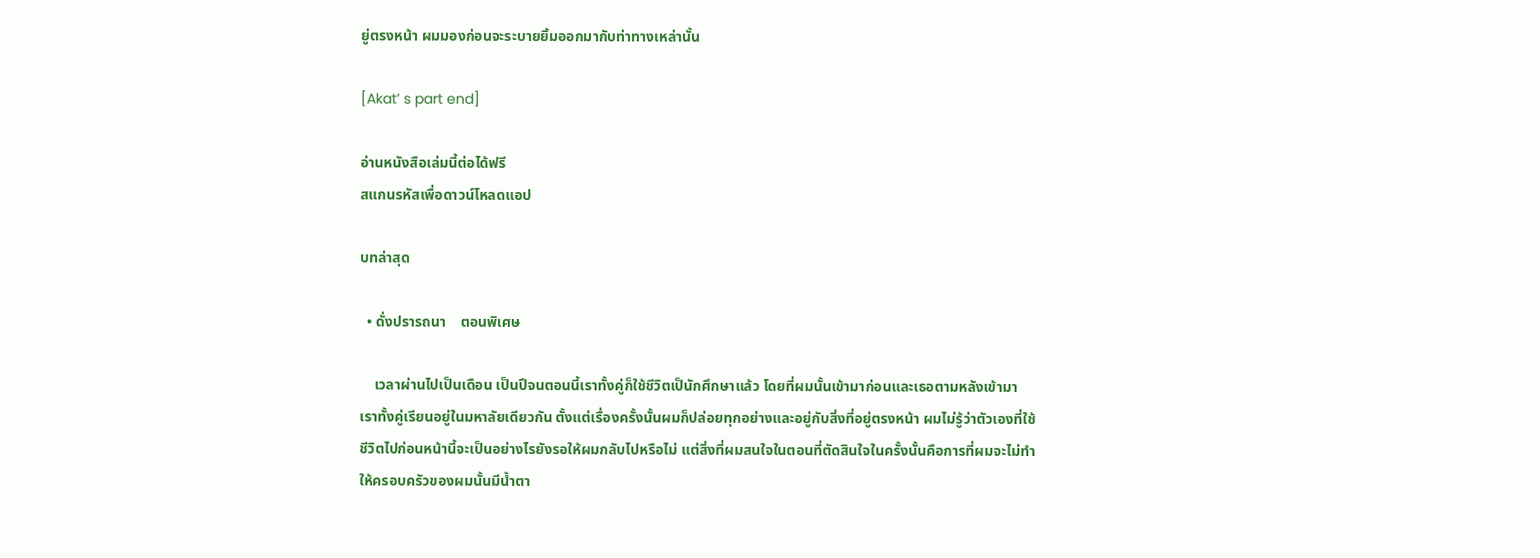ยู่ตรงหน้า ผมมองก่อนจะระบายยิ้มออกมากับท่าทางเหล่านั้น

[Akat’ s part end]

อ่านหนังสือเล่มนี้ต่อได้ฟรี
สแกนรหัสเพื่อดาวน์โหลดแอป

บทล่าสุด

  • ดั่งปรารถนา    ตอนพิเศษ

    เวลาผ่านไปเป็นเดือน เป็นปีจนตอนนี้เราทั้งคู่ก็ใช้ชีวิตเป็นักศึกษาแล้ว โดยที่ผมนั้นเข้ามาก่อนและเธอตามหลังเข้ามา เราทั้งคู่เรียนอยู่ในมหาลัยเดียวกัน ตั้งแต่เรื่องครั้งนั้นผมก็ปล่อยทุกอย่างและอยู่กับสิ่งที่อยู่ตรงหน้า ผมไม่รู้ว่าตัวเองที่ใช้ชีวิตไปก่อนหน้านี้จะเป็นอย่างไรยังรอให้ผมกลับไปหรือไม่ แต่สิ่งที่ผมสนใจในตอนที่ตัดสินใจในครั้งนั้นคือการที่ผมจะไม่ทำให้ครอบครัวของผมนั้นมีน้ำตา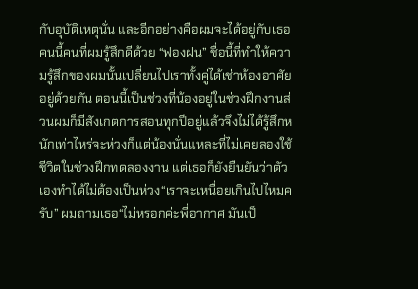กับอุบัติเหตุนั่น และอีกอย่างคือผมจะได้อยู่กับเธอคนนี้คนที่ผมรู้สึกดีด้วย “ฟองฝน” ชื่อนี้ที่ทำให้ความรู้สึกของผมนั้นเปลี่ยนไปเราทั้งคู่ได้เช่าห้องอาศัยอยู่ด้วยกัน ตอนนี้เป็นช่วงที่น้องอยู่ในช่วงฝึกงานส่วนผมก็มีสังเกตการสอนทุกปีอยู่แล้วจึงไม่ได้รู้สึกหนักเท่าไหร่จะห่วงก็แต่น้องนั่นแหละที่ไม่เคยลองใช้ชีวิตในช่วงฝึกทดลองงาน แต่เธอก็ยังยืนยันว่าตัวเองทำได้ไม่ต้องเป็นห่วง“เราจะเหนื่อยเกินไปไหมครับ” ผมถามเธอ“ไม่หรอกค่ะพี่อากาศ มันเป็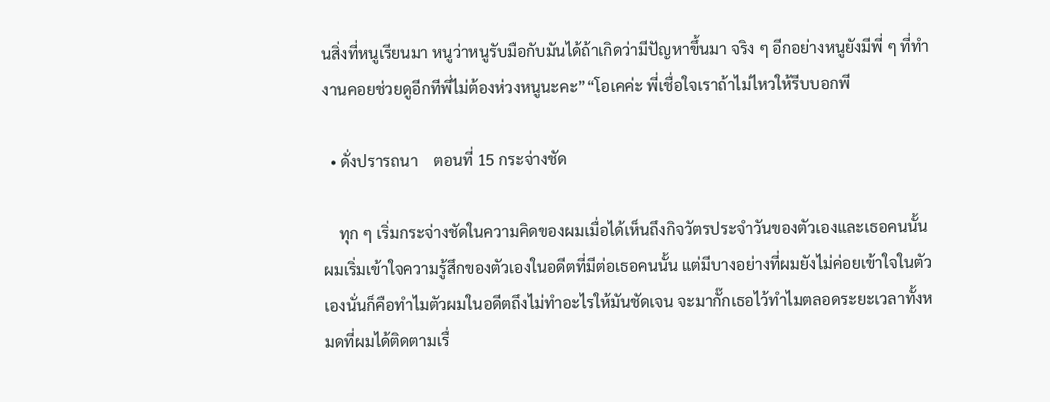นสิ่งที่หนูเรียนมา หนูว่าหนูรับมือกับมันได้ถ้าเกิดว่ามีปัญหาขึ้นมา จริง ๆ อีกอย่างหนูยังมีพี่ ๆ ที่ทำงานคอยช่วยดูอีกทีพี่ไม่ต้องห่วงหนูนะคะ”“โอเคค่ะ พี่เชื่อใจเราถ้าไม่ไหวให้รีบบอกพี

  • ดั่งปรารถนา    ตอนที่ 15 กระจ่างชัด

    ทุก ๆ เริ่มกระจ่างชัดในความคิดของผมเมื่อได้เห็นถึงกิจวัตรประจำวันของตัวเองและเธอคนนั้น ผมเริ่มเข้าใจความรู้สึกของตัวเองในอดีตที่มีต่อเธอคนนั้น แต่มีบางอย่างที่ผมยังไม่ค่อยเข้าใจในตัวเองนั่นก็คือทำไมตัวผมในอดีตถึงไม่ทำอะไรให้มันชัดเจน จะมากั๊กเธอไว้ทำไมตลอดระยะเวลาทั้งหมดที่ผมได้ติดตามเรื่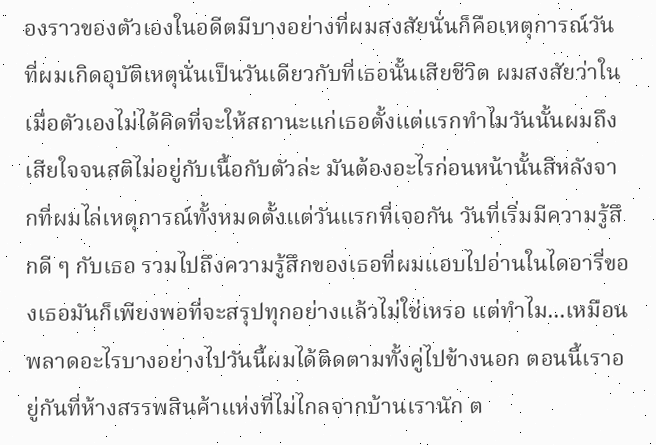องราวของตัวเองในอดีตมีบางอย่างที่ผมสงสัยนั่นก็คือเหตุการณ์วันที่ผมเกิดอุบัติเหตุนั่นเป็นวันเดียวกับที่เธอนั้นเสียชีวิต ผมสงสัยว่าในเมื่อตัวเองไม่ได้คิดที่จะให้สถานะแก่เธอตั้งแต่แรกทำไมวันนั้นผมถึงเสียใจจนสติไม่อยู่กับเนื้อกับตัวล่ะ มันต้องอะไรก่อนหน้านั้นสิหลังจากที่ผมไล่เหตุการณ์ทั้งหมดตั้งแต่วันแรกที่เจอกัน วันที่เริ่มมีความรู้สึกดี ๆ กับเธอ รวมไปถึงความรู้สึกของเธอที่ผมแอบไปอ่านในไดอารี่ของเธอมันก็เพียงพอที่จะสรุปทุกอย่างแล้วไม่ใช่เหรอ แต่ทำไม...เหมือนพลาดอะไรบางอย่างไปวันนี้ผมได้ติดตามทั้งคู่ไปข้างนอก ตอนนี้เราอยู่กันที่ห้างสรรพสินค้าแห่งที่ไม่ไกลจากบ้านเรานัก ต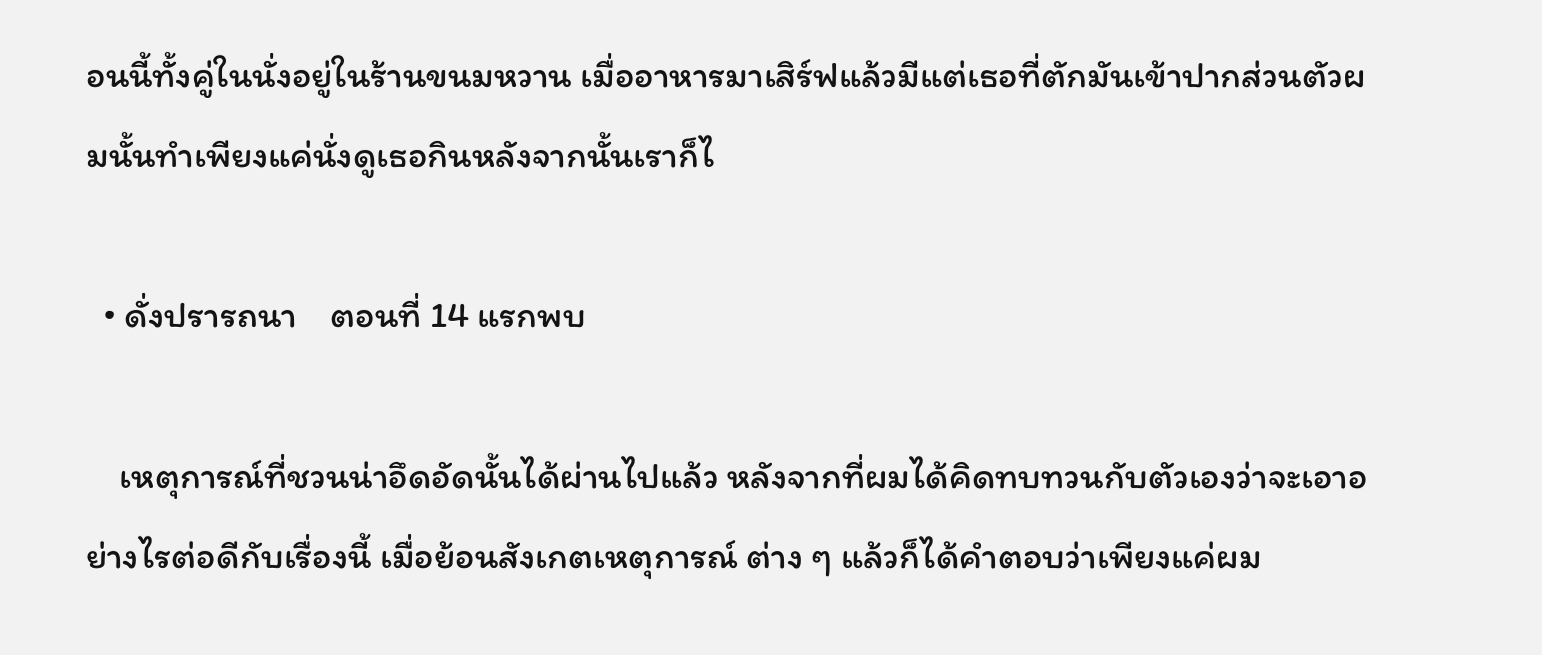อนนี้ทั้งคู่ในนั่งอยู่ในร้านขนมหวาน เมื่ออาหารมาเสิร์ฟแล้วมีแต่เธอที่ตักมันเข้าปากส่วนตัวผมนั้นทำเพียงแค่นั่งดูเธอกินหลังจากนั้นเราก็ไ

  • ดั่งปรารถนา    ตอนที่ 14 แรกพบ

    เหตุการณ์ที่ชวนน่าอึดอัดนั้นได้ผ่านไปแล้ว หลังจากที่ผมได้คิดทบทวนกับตัวเองว่าจะเอาอย่างไรต่อดีกับเรื่องนี้ เมื่อย้อนสังเกตเหตุการณ์ ต่าง ๆ แล้วก็ได้คำตอบว่าเพียงแค่ผม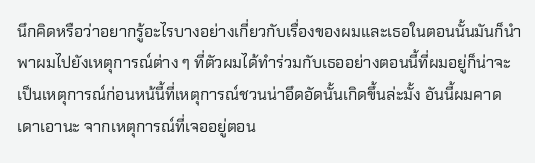นึกคิดหรือว่าอยากรู้อะไรบางอย่างเกี่ยวกับเรื่องของผมและเธอในตอนนั้นมันก็นำพาผมไปยังเหตุการณ์ต่าง ๆ ที่ตัวผมได้ทำร่วมกับเธออย่างตอนนี้ที่ผมอยู่ก็น่าจะเป็นเหตุการณ์ก่อนหน้นี้ที่เหตุการณ์ชวนน่าอึดอัดนั้นเกิดขึ้นล่ะมั้ง อันนี้ผมคาดเดาเอานะ จากเหตุการณ์ที่เจออยู่ตอน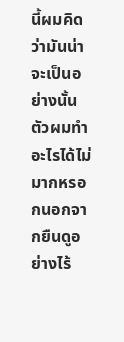นี้ผมคิดว่ามันน่าจะเป็นอย่างนั้นตัวผมทำอะไรได้ไม่มากหรอกนอกจากยืนดูอย่างไร้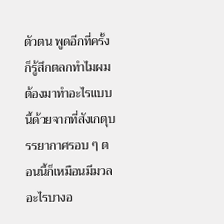ตัวตน พูดอีกที่ครั้งก็รู้สึกตลกทำไมผมต้องมาทำอะไรแบบนี้ด้วยจากที่สังเกตุบรรยากาศรอบ ๆ ตอนนี้ก็เหมือนมีมวลอะไรบางอ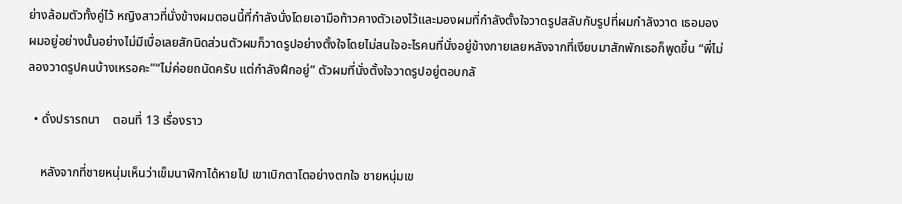ย่างล้อมตัวทั้งคู่ไว้ หญิงสาวที่นั่งข้างผมตอนนี้ที่กำลังนั่งโดยเอามือท้าวคางตัวเองไว้และมองผมที่กำลังตั้งใจวาดรูปสลับกับรูปที่ผมกำลังวาด เธอมองผมอยู่อย่างนั้นอย่างไม่มีเบื่อเลยสักนิดส่วนตัวผมก็วาดรูปอย่างตั้งใจโดยไม่สนใจอะไรคนที่นั่งอยู่ข้างกายเลยหลังจากที่เงียบมาสักพักเธอก็พูดขึ้น “พี่ไม่ลองวาดรูปคนบ้างเหรอคะ”“ไม่ค่อยถนัดครับ แต่กำลังฝึกอยู่” ตัวผมที่นั่งตั้งใจวาดรูปอยู่ตอบกลั

  • ดั่งปรารถนา    ตอนที่ 13 เรื่องราว

    หลังจากที่ชายหนุ่มเห็นว่าเข็มนาฬิกาได้หายไป เขาเบิกตาโตอย่างตกใจ ชายหนุ่มเข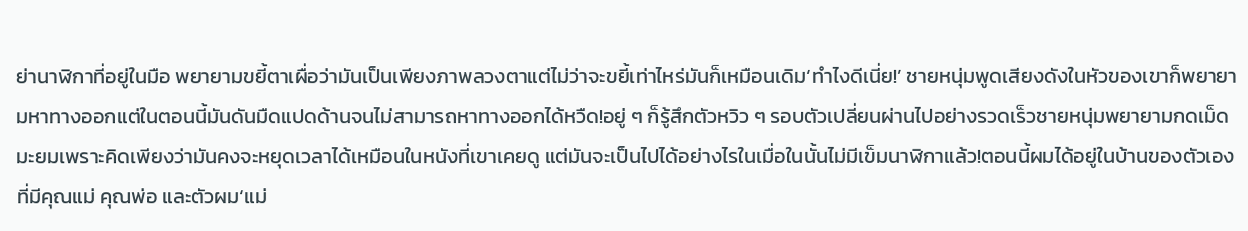ย่านาฬิกาที่อยู่ในมือ พยายามขยี้ตาเผื่อว่ามันเป็นเพียงภาพลวงตาแต่ไม่ว่าจะขยี้เท่าไหร่มันก็เหมือนเดิม‘ทำไงดีเนี่ย!’ ชายหนุ่มพูดเสียงดังในหัวของเขาก็พยายามหาทางออกแต่ในตอนนี้มันดันมืดแปดด้านจนไม่สามารถหาทางออกได้หวืด!อยู่ ๆ ก็รู้สึกตัวหวิว ๆ รอบตัวเปลี่ยนผ่านไปอย่างรวดเร็วชายหนุ่มพยายามกดเม็ดมะยมเพราะคิดเพียงว่ามันคงจะหยุดเวลาได้เหมือนในหนังที่เขาเคยดู แต่มันจะเป็นไปได้อย่างไรในเมื่อในนั้นไม่มีเข็มนาฬิกาแล้ว!ตอนนี้ผมได้อยู่ในบ้านของตัวเองที่มีคุณแม่ คุณพ่อ และตัวผม‘แม่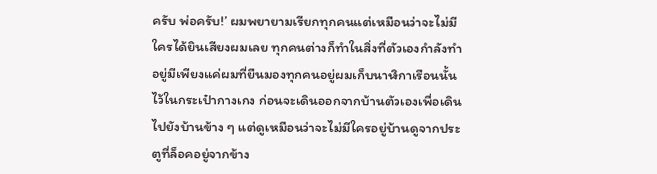ครับ พ่อครับ!’ ผมพยายามเรียกทุกคนแต่เหมือนว่าจะไม่มีใครได้ยินเสียงผมเลย ทุกคนต่างก็ทำในสิ่งที่ตัวเองกำลังทำอยู่มีเพียงแค่ผมที่ยืนมองทุกคนอยู่ผมเก็บนาฬิกาเรือนนั้นไว้ในกระเป๋ากางเกง ก่อนจะเดินออกจากบ้านตัวเองเพื่อเดินไปยังบ้านข้าง ๆ แต่ดูเหมือนว่าจะไม่มีใครอยู่บ้านดูจากประตูที่ล็อคอยู่จากข้าง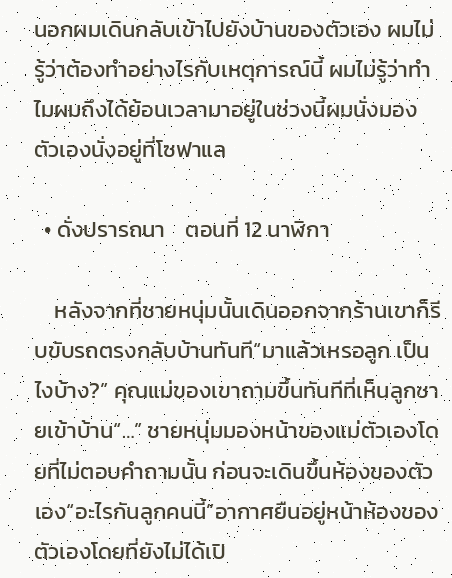นอกผมเดินกลับเข้าไปยังบ้านของตัวเอง ผมไม่รู้ว่าต้องทำอย่างไรกับเหตุการณ์นี้ ผมไม่รู้ว่าทำไมผมถึงได้ย้อนเวลามาอยู่ในช่วงนี้ผมนั่งมองตัวเองนั่งอยู่ที่โซฟาแล

  • ดั่งปรารถนา    ตอนที่ 12 นาฬิกา

    หลังจากที่ชายหนุ่มนั้นเดินออกจากร้านเขาก็รีบขับรถตรงกลับบ้านทันที“มาแล้วเหรอลูก เป็นไงบ้าง?” คุณแม่ของเขาถามขึ้นทันทีที่เห็นลูกชายเข้าบ้าน“…” ชายหนุ่มมองหน้าของแม่ตัวเองโดยที่ไม่ตอบคำถามนั้น ก่อนจะเดินขึ้นห้องของตัวเอง“อะไรกันลูกคนนี้”อากาศยืนอยู่หน้าห้องของตัวเองโดยที่ยังไม่ได้เปิ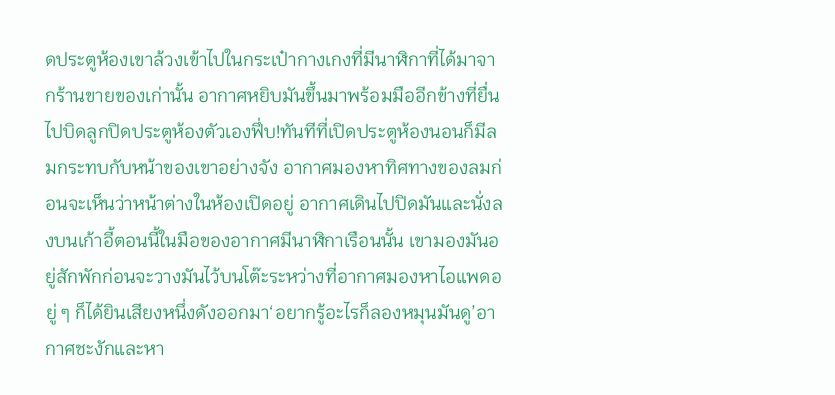ดประตูห้องเขาล้วงเข้าไปในกระเป๋ากางเกงที่มีนาฬิกาที่ได้มาจากร้านขายของเก่านั้น อากาศหยิบมันขึ้นมาพร้อมมืออีกข้างที่ยื่นไปบิดลูกปิดประตูห้องตัวเองฟึ่บ!ทันทีที่เปิดประตูห้องนอนก็มีลมกระทบกับหน้าของเขาอย่างจัง อากาศมองหาทิศทางของลมก่อนจะเห็นว่าหน้าต่างในห้องเปิดอยู่ อากาศเดินไปปิดมันและนั่งลงบนเก้าอี้ตอนนี้ในมือของอากาศมีนาฬิกาเรือนนั้น เขามองมันอยู่สักพักก่อนจะวางมันไว้บนโต๊ะระหว่างที่อากาศมองหาไอแพดอยู่ ๆ ก็ได้ยินเสียงหนึ่งดังออกมา‘อยากรู้อะไรก็ลองหมุนมันดู’อากาศชะงักและหา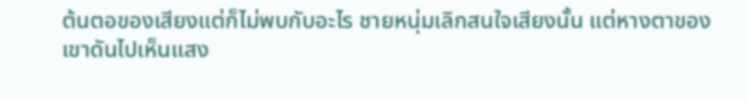ต้นตอของเสียงแต่ก็ไม่พบกับอะไร ชายหนุ่มเลิกสนใจเสียงนั้น แต่หางตาของเขาดันไปเห็นแสง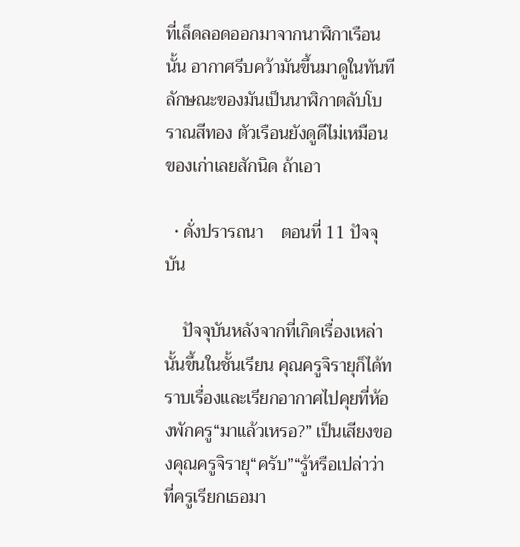ที่เล็ดลอดออกมาจากนาฬิกาเรือนนั้น อากาศรีบคว้ามันขึ้นมาดูในทันทีลักษณะของมันเป็นนาฬิกาตลับโบราณสีทอง ตัวเรือนยังดูดีไม่เหมือนของเก่าเลยสักนิด ถ้าเอา

  • ดั่งปรารถนา    ตอนที่ 11 ปัจจุบัน

    ปัจจุบันหลังจากที่เกิดเรื่องเหล่านั้นขึ้นในชั้นเรียน คุณครูจิรายุก็ได้ทราบเรื่องและเรียกอากาศไปคุยที่ห้องพักครู“มาแล้วเหรอ?” เป็นเสียงของคุณครูจิรายุ“ครับ”“รู้หรือเปล่าว่าที่ครูเรียกเธอมา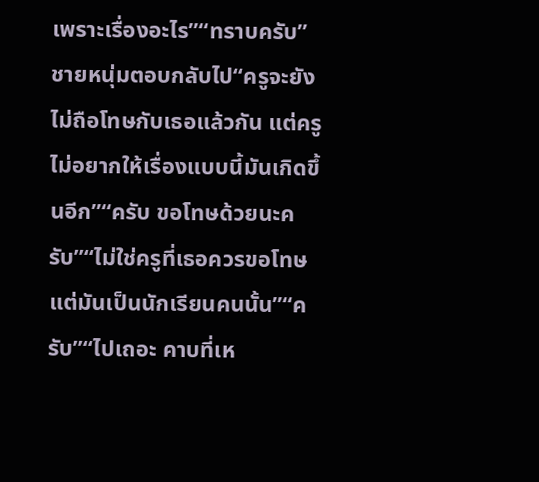เพราะเรื่องอะไร”“ทราบครับ” ชายหนุ่มตอบกลับไป“ครูจะยังไม่ถือโทษกับเธอแล้วกัน แต่ครูไม่อยากให้เรื่องแบบนี้มันเกิดขึ้นอีก”“ครับ ขอโทษด้วยนะครับ”“ไม่ใช่ครูที่เธอควรขอโทษแต่มันเป็นนักเรียนคนนั้น”“ครับ”“ไปเถอะ คาบที่เห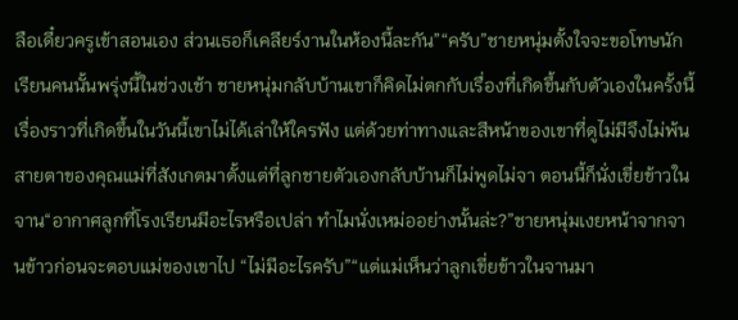ลือเดี๋ยวครูเข้าสอนเอง ส่วนเธอก็เคลียร์งานในห้องนี้ละกัน”“ครับ”ชายหนุ่มตั้งใจจะขอโทษนักเรียนคนนั้นพรุ่งนี้ในช่วงเช้า ชายหนุ่มกลับบ้านเขาก็คิดไม่ตกกับเรื่องที่เกิดขึ้นกับตัวเองในครั้งนี้เรื่องราวที่เกิดขึ้นในวันนี้เขาไม่ได้เล่าให้ใครฟัง แต่ด้วยท่าทางและสีหน้าของเขาที่ดูไม่มีจึงไม่พ้นสายตาของคุณแม่ที่สังเกตมาตั้งแต่ที่ลูกชายตัวเองกลับบ้านก็ไม่พูดไม่จา ตอนนี้ก็นั่งเขี่ยข้าวในจาน“อากาศลูกที่โรงเรียนมีอะไรหรือเปล่า ทำไมนั่งเหม่ออย่างนั้นล่ะ?”ชายหนุ่มเงยหน้าจากจานข้าวก่อนจะตอบแม่ของเขาไป “ไม่มีอะไรครับ”“แต่แม่เห็นว่าลูกเขี่ยข้าวในจานมา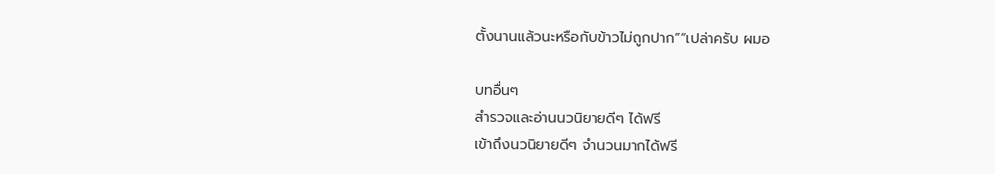ตั้งนานแล้วนะหรือกับข้าวไม่ถูกปาก”“เปล่าครับ ผมอ

บทอื่นๆ
สำรวจและอ่านนวนิยายดีๆ ได้ฟรี
เข้าถึงนวนิยายดีๆ จำนวนมากได้ฟรี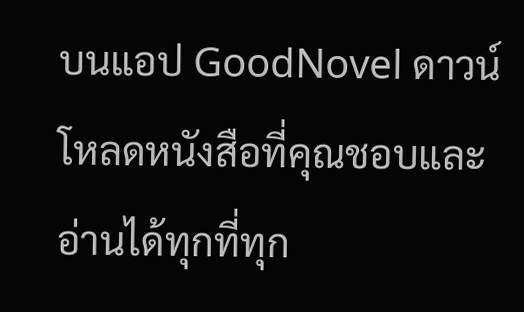บนแอป GoodNovel ดาวน์โหลดหนังสือที่คุณชอบและอ่านได้ทุกที่ทุก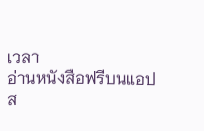เวลา
อ่านหนังสือฟรีบนแอป
ส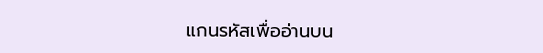แกนรหัสเพื่ออ่านบน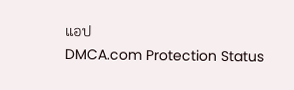แอป
DMCA.com Protection Status